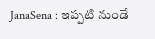JanaSena : ఇప్పటి నుండే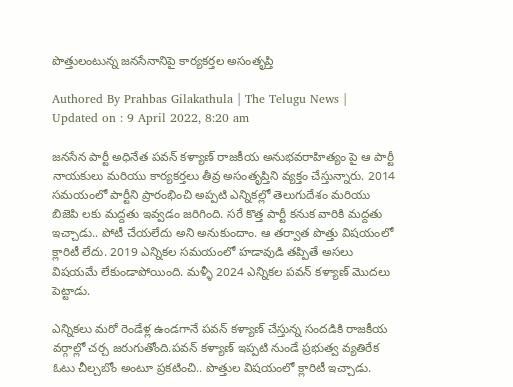పొత్తులంటున్న జనసేనానిపై కార్యకర్తల అసంతృప్తి

Authored By Prahbas Gilakathula | The Telugu News | Updated on : 9 April 2022, 8:20 am

జనసేన పార్టీ అధినేత పవన్ కళ్యాణ్ రాజకీయ అనుభవరాహిత్యం పై ఆ పార్టీ నాయకులు మరియు కార్యకర్తలు తీవ్ర అసంతృప్తిని వ్యక్తం చేస్తున్నారు. 2014 సమయంలో పార్టీని ప్రారంభించి అప్పటి ఎన్నికల్లో తెలుగుదేశం మరియు బిజెపి లకు మద్దతు ఇవ్వడం జరిగింది. సరే కొత్త పార్టీ కనుక వారికి మద్దతు ఇచ్చాడు.. పోటీ చేయలేదు అని అనుకుందాం. ఆ తర్వాత పొత్తు విషయంలో క్లారిటీ లేదు. 2019 ఎన్నికల సమయంలో హడావుడి తప్పితే అసలు విషయమే లేకుండాపోయింది. మళ్ళీ 2024 ఎన్నికల పవన్ కళ్యాణ్ మొదలు పెట్టాడు.

ఎన్నికలు మరో రెండేళ్ల ఉండగానే పవన్ కళ్యాణ్ చేస్తున్న సందడికి రాజకీయ వర్గాల్లో చర్చ జరుగుతోంది.పవన్ కళ్యాణ్ ఇప్పటి నుండే ప్రభుత్వ వ్యతిరేక ఓటు చీల్చబోం అంటూ ప్రకటించి.. పొత్తుల విషయంలో క్లారిటీ ఇచ్చాడు.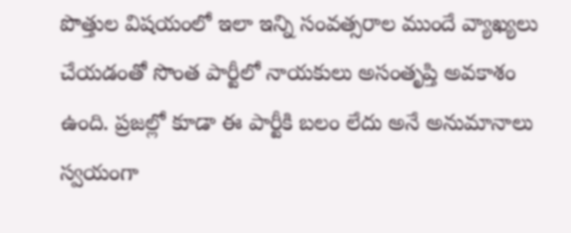పొత్తుల విషయంలో ఇలా ఇన్ని సంవత్సరాల ముందే వ్యాఖ్యలు చేయడంతో సొంత పార్టీలో నాయకులు అసంతృప్తి అవకాశం ఉంది. ప్రజల్లో కూడా ఈ పార్టీకి బలం లేదు అనే అనుమానాలు స్వయంగా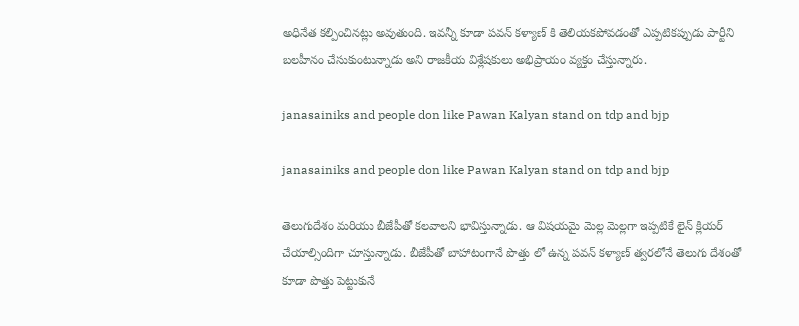అధినేత కల్పించినట్లు అవుతుంది. ఇవన్నీ కూడా పవన్ కళ్యాణ్ కి తెలియకపోవడంతో ఎప్పటికప్పుడు పార్టీని బలహీనం చేసుకుంటున్నాడు అని రాజకీయ విశ్లేషకులు అభిప్రాయం వ్యక్తం చేస్తున్నారు.

janasainiks and people don like Pawan Kalyan stand on tdp and bjp

janasainiks and people don like Pawan Kalyan stand on tdp and bjp

తెలుగుదేశం మరియు బీజేపీతో కలవాలని భావిస్తున్నాడు. ఆ విషయమై మెల్ల మెల్లగా ఇప్పటికే లైన్ క్లియర్ చేయాల్సిందిగా చూస్తున్నాడు. బీజేపీతో బాహాటంగానే పొత్తు లో ఉన్న పవన్ కళ్యాణ్ త్వరలోనే తెలుగు దేశంతో కూడా పొత్తు పెట్టుకునే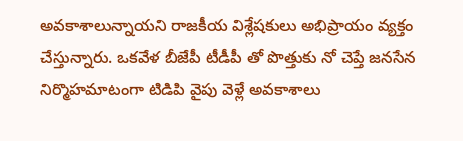అవకాశాలున్నాయని రాజకీయ విశ్లేషకులు అభిప్రాయం వ్యక్తం చేస్తున్నారు. ఒకవేళ బీజేపీ టీడీపీ తో పొత్తుకు నో చెప్తే జనసేన నిర్మొహమాటంగా టిడిపి వైపు వెళ్లే అవకాశాలు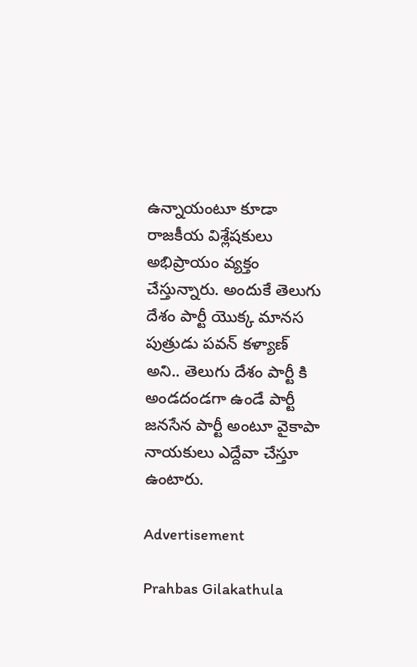ఉన్నాయంటూ కూడా రాజకీయ విశ్లేషకులు అభిప్రాయం వ్యక్తం చేస్తున్నారు. అందుకే తెలుగు దేశం పార్టీ యొక్క మానస పుత్రుడు పవన్ కళ్యాణ్ అని.. తెలుగు దేశం పార్టీ కి అండదండగా ఉండే పార్టీ జనసేన పార్టీ అంటూ వైకాపా నాయకులు ఎద్దేవా చేస్తూ ఉంటారు.

Advertisement

Prahbas Gilakathula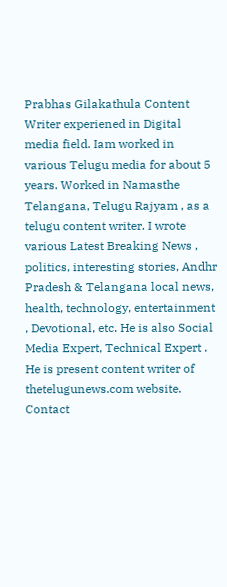Prabhas Gilakathula Content Writer experiened in Digital media field. Iam worked in various Telugu media for about 5 years. Worked in Namasthe Telangana, Telugu Rajyam , as a telugu content writer. I wrote various Latest Breaking News , politics, interesting stories, Andhr Pradesh & Telangana local news, health, technology, entertainment , Devotional, etc. He is also Social Media Expert, Technical Expert . He is present content writer of thetelugunews.com website. Contact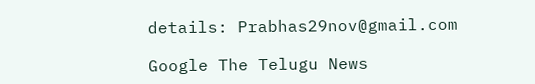details: Prabhas29nov@gmail.com

Google The Telugu News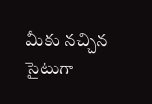మీకు నచ్చిన సైటుగా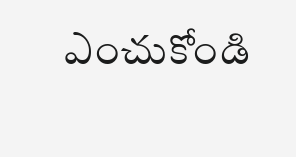ఎంచుకోండి